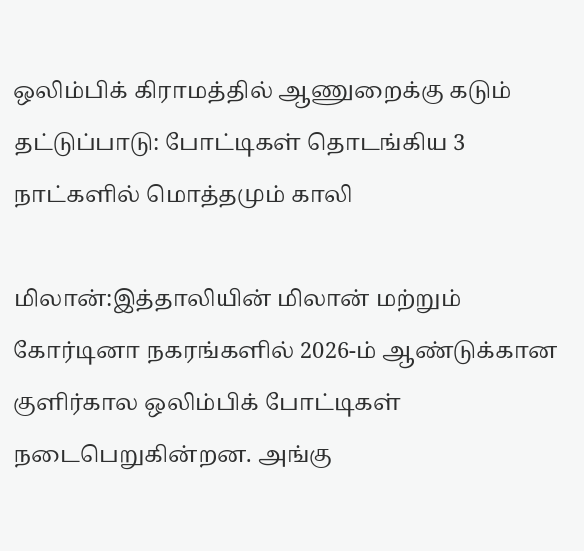ஒலிம்பிக் கிராமத்தில் ஆணுறைக்கு கடும் தட்டுப்பாடு: போட்டிகள் தொடங்கிய 3 நாட்களில் மொத்தமும் காலி

மிலான்:இத்தாலியின் மிலான் மற்றும் கோர்டினா நகரங்களில் 2026-ம் ஆண்டுக்கான குளிர்கால ஒலிம்பிக் போட்டிகள் நடைபெறுகின்றன. அங்கு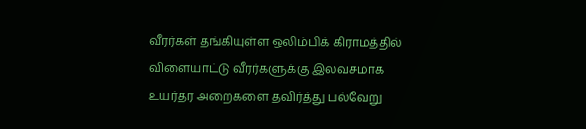வீரர்கள் தங்கியுள்ள ஒலிம்பிக் கிராமத்தில் விளையாட்டு வீரர்களுக்கு இலவசமாக உயர்தர அறைகளை தவிர்த்து பல்வேறு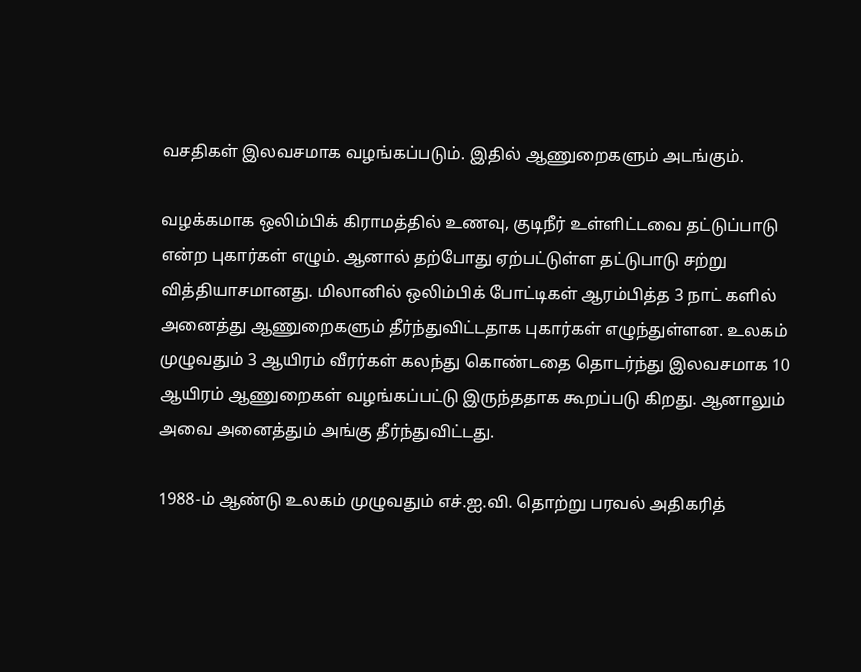வசதிகள் இலவசமாக வழங்கப்படும். இதில் ஆணுறைகளும் அடங்கும்.

வழக்கமாக ஒலிம்பிக் கிராமத்தில் உணவு, குடிநீர் உள்ளிட்டவை தட்டுப்பாடு என்ற புகார்கள் எழும். ஆனால் தற்போது ஏற்பட்டுள்ள தட்டுபாடு சற்று வித்தியாசமானது. மிலானில் ஒலிம்பிக் போட்டிகள் ஆரம்பித்த 3 நாட் களில் அனைத்து ஆணுறைகளும் தீர்ந்துவிட்டதாக புகார்கள் எழுந்துள்ளன. உலகம் முழுவதும் 3 ஆயிரம் வீரர்கள் கலந்து கொண்டதை தொடர்ந்து இலவசமாக 10 ஆயிரம் ஆணுறைகள் வழங்கப்பட்டு இருந்ததாக கூறப்படு கிறது. ஆனாலும் அவை அனைத்தும் அங்கு தீர்ந்துவிட்டது.

1988-ம் ஆண்டு உலகம் முழுவதும் எச்.ஐ.வி. தொற்று பரவல் அதிகரித்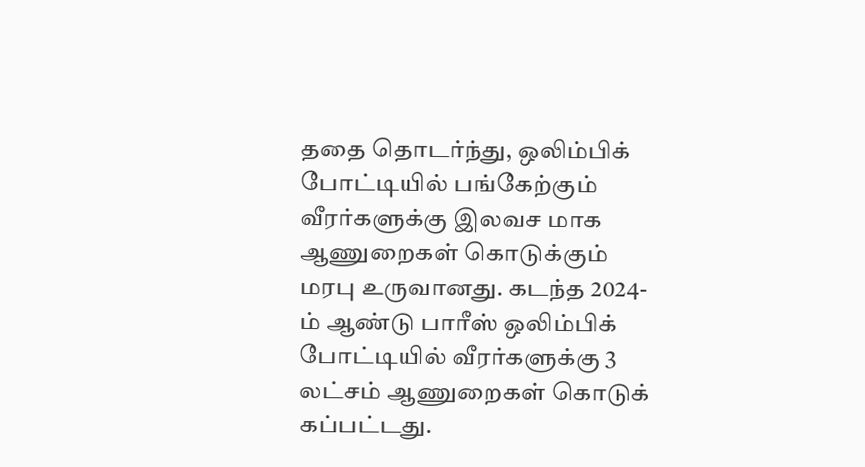ததை தொடர்ந்து, ஒலிம்பிக் போட்டியில் பங்கேற்கும் வீரர்களுக்கு இலவச மாக ஆணுறைகள் கொடுக்கும் மரபு உருவானது. கடந்த 2024-ம் ஆண்டு பாரீஸ் ஒலிம்பிக் போட்டியில் வீரர்களுக்கு 3 லட்சம் ஆணுறைகள் கொடுக் கப்பட்டது.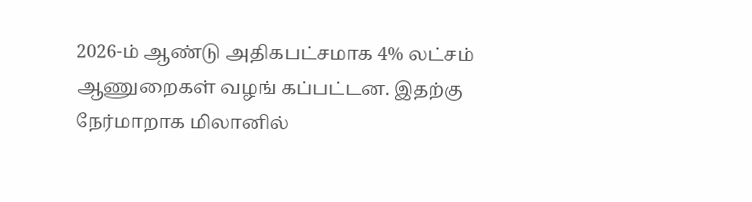2026-ம் ஆண்டு அதிகபட்சமாக 4% லட்சம் ஆணுறைகள் வழங் கப்பட்டன. இதற்கு நேர்மாறாக மிலானில்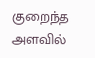குறைந்த அளவில்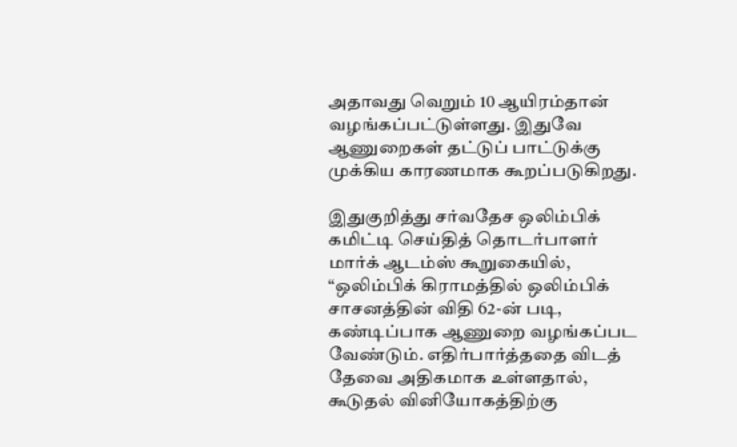அதாவது வெறும் 10 ஆயிரம்தான் வழங்கப்பட்டுள்ளது. இதுவே ஆணுறைகள் தட்டுப் பாட்டுக்கு முக்கிய காரணமாக கூறப்படுகிறது.

இதுகுறித்து சர்வதேச ஒலிம்பிக் கமிட்டி செய்தித் தொடர்பாளர் மார்க் ஆடம்ஸ் கூறுகையில், “ஒலிம்பிக் கிராமத்தில் ஒலிம்பிக் சாசனத்தின் விதி 62-ன் படி, கண்டிப்பாக ஆணுறை வழங்கப்பட வேண்டும். எதிர்பார்த்ததை விடத் தேவை அதிகமாக உள்ளதால், கூடுதல் வினியோகத்திற்கு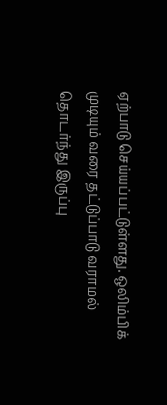ஏற்பாடு செய்யப்பட்டுள்ளது. ஒலிம்பிக் முடியும் வரை தட்டுப்பாடு வராமல் தொடர்ந்து இருப்பு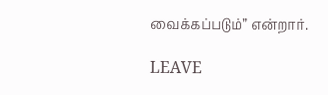வைக்கப்படும்” என்றார்.

LEAVE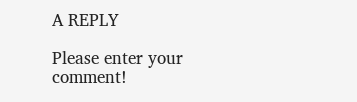A REPLY

Please enter your comment!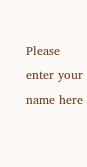Please enter your name here